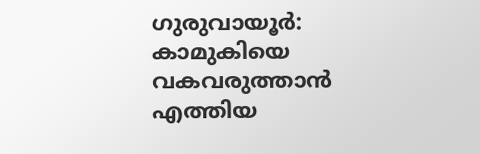ഗുരുവായൂർ: കാമുകിയെ വകവരുത്താൻ എത്തിയ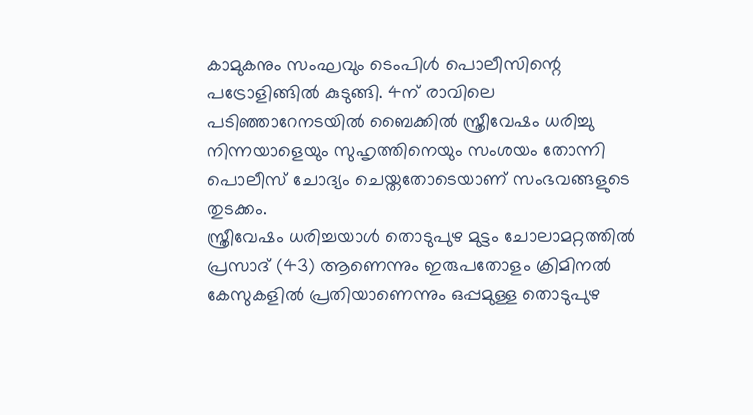കാമുകനും സംഘവും ടെംപിൾ പൊലീസിന്റെ പട്രോളിങ്ങിൽ കുടുങ്ങി. 4ന് രാവിലെ പടിഞ്ഞാറേനടയിൽ ബൈക്കിൽ സ്ത്രീവേഷം ധരിച്ചു നിന്നയാളെയും സുഹൃത്തിനെയും സംശയം തോന്നി പൊലീസ് ചോദ്യം ചെയ്തതോടെയാണ് സംഭവങ്ങളുടെ തുടക്കം.
സ്ത്രീവേഷം ധരിച്ചയാൾ തൊടുപുഴ മുട്ടം ചോലാമറ്റത്തിൽ പ്രസാദ് (43) ആണെന്നും ഇരുപതോളം ക്രിമിനൽ കേസുകളിൽ പ്രതിയാണെന്നും ഒപ്പമുള്ള തൊടുപുഴ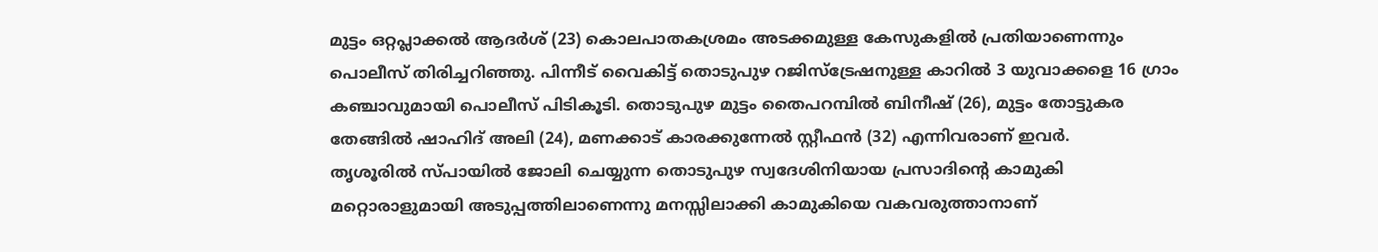മുട്ടം ഒറ്റപ്ലാക്കൽ ആദർശ് (23) കൊലപാതകശ്രമം അടക്കമുള്ള കേസുകളിൽ പ്രതിയാണെന്നും പൊലീസ് തിരിച്ചറിഞ്ഞു. പിന്നീട് വൈകിട്ട് തൊടുപുഴ റജിസ്ട്രേഷനുള്ള കാറിൽ 3 യുവാക്കളെ 16 ഗ്രാം കഞ്ചാവുമായി പൊലീസ് പിടികൂടി. തൊടുപുഴ മുട്ടം തൈപറമ്പിൽ ബിനീഷ് (26), മുട്ടം തോട്ടുകര തേങ്ങിൽ ഷാഹിദ് അലി (24), മണക്കാട് കാരക്കുന്നേൽ സ്റ്റീഫൻ (32) എന്നിവരാണ് ഇവർ.
തൃശൂരിൽ സ്പായിൽ ജോലി ചെയ്യുന്ന തൊടുപുഴ സ്വദേശിനിയായ പ്രസാദിന്റെ കാമുകി മറ്റൊരാളുമായി അടുപ്പത്തിലാണെന്നു മനസ്സിലാക്കി കാമുകിയെ വകവരുത്താനാണ്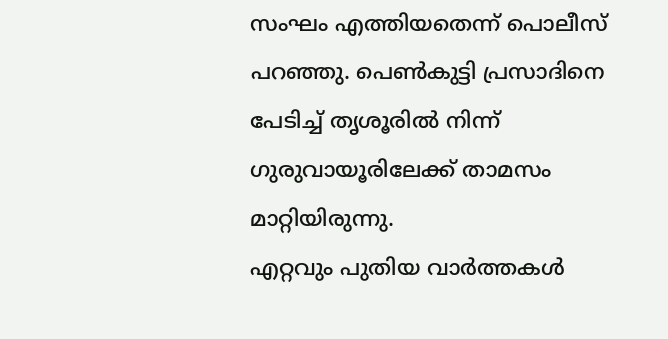സംഘം എത്തിയതെന്ന് പൊലീസ് പറഞ്ഞു. പെൺകുട്ടി പ്രസാദിനെ പേടിച്ച് തൃശൂരിൽ നിന്ന് ഗുരുവായൂരിലേക്ക് താമസം മാറ്റിയിരുന്നു.
എറ്റവും പുതിയ വാർത്തകൾ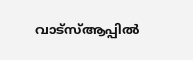വാട്സ്ആപ്പിൽ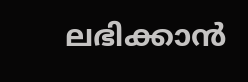ലഭിക്കാൻ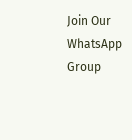Join Our WhatsApp Group